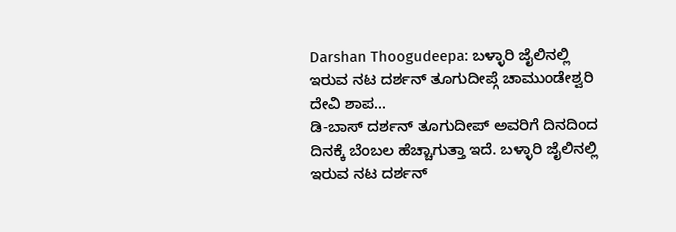Darshan Thoogudeepa: ಬಳ್ಳಾರಿ ಜೈಲಿನಲ್ಲಿ ಇರುವ ನಟ ದರ್ಶನ್ ತೂಗುದೀಪ್ಗೆ ಚಾಮುಂಡೇಶ್ವರಿ ದೇವಿ ಶಾಪ...
ಡಿ-ಬಾಸ್ ದರ್ಶನ್ ತೂಗುದೀಪ್ ಅವರಿಗೆ ದಿನದಿಂದ ದಿನಕ್ಕೆ ಬೆಂಬಲ ಹೆಚ್ಚಾಗುತ್ತಾ ಇದೆ. ಬಳ್ಳಾರಿ ಜೈಲಿನಲ್ಲಿ ಇರುವ ನಟ ದರ್ಶನ್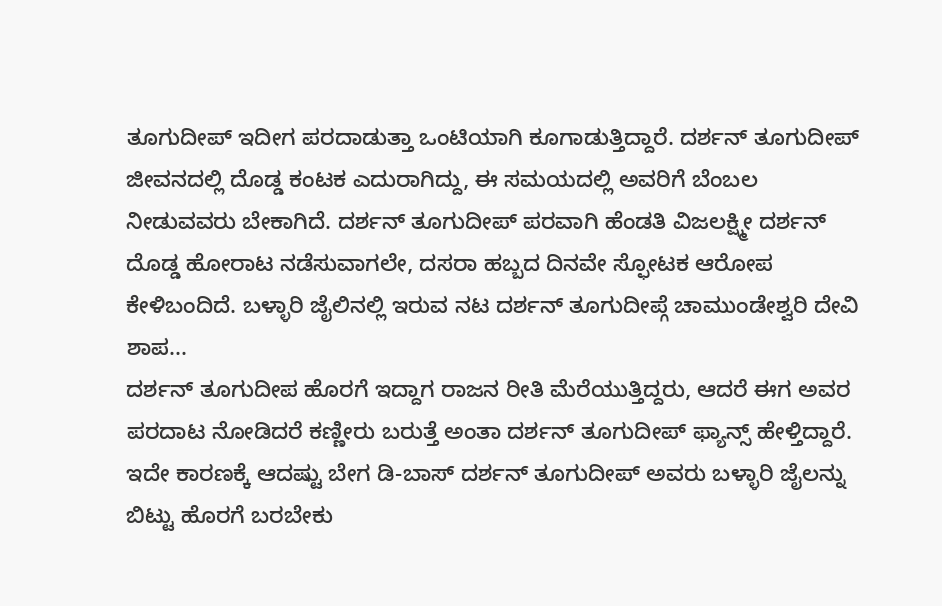ತೂಗುದೀಪ್ ಇದೀಗ ಪರದಾಡುತ್ತಾ ಒಂಟಿಯಾಗಿ ಕೂಗಾಡುತ್ತಿದ್ದಾರೆ. ದರ್ಶನ್ ತೂಗುದೀಪ್ ಜೀವನದಲ್ಲಿ ದೊಡ್ಡ ಕಂಟಕ ಎದುರಾಗಿದ್ದು, ಈ ಸಮಯದಲ್ಲಿ ಅವರಿಗೆ ಬೆಂಬಲ ನೀಡುವವರು ಬೇಕಾಗಿದೆ. ದರ್ಶನ್ ತೂಗುದೀಪ್ ಪರವಾಗಿ ಹೆಂಡತಿ ವಿಜಲಕ್ಷ್ಮೀ ದರ್ಶನ್ ದೊಡ್ಡ ಹೋರಾಟ ನಡೆಸುವಾಗಲೇ, ದಸರಾ ಹಬ್ಬದ ದಿನವೇ ಸ್ಫೋಟಕ ಆರೋಪ ಕೇಳಿಬಂದಿದೆ. ಬಳ್ಳಾರಿ ಜೈಲಿನಲ್ಲಿ ಇರುವ ನಟ ದರ್ಶನ್ ತೂಗುದೀಪ್ಗೆ ಚಾಮುಂಡೇಶ್ವರಿ ದೇವಿ ಶಾಪ...
ದರ್ಶನ್ ತೂಗುದೀಪ ಹೊರಗೆ ಇದ್ದಾಗ ರಾಜನ ರೀತಿ ಮೆರೆಯುತ್ತಿದ್ದರು, ಆದರೆ ಈಗ ಅವರ ಪರದಾಟ ನೋಡಿದರೆ ಕಣ್ಣೀರು ಬರುತ್ತೆ ಅಂತಾ ದರ್ಶನ್ ತೂಗುದೀಪ್ ಫ್ಯಾನ್ಸ್ ಹೇಳ್ತಿದ್ದಾರೆ. ಇದೇ ಕಾರಣಕ್ಕೆ ಆದಷ್ಟು ಬೇಗ ಡಿ-ಬಾಸ್ ದರ್ಶನ್ ತೂಗುದೀಪ್ ಅವರು ಬಳ್ಳಾರಿ ಜೈಲನ್ನು ಬಿಟ್ಟು ಹೊರಗೆ ಬರಬೇಕು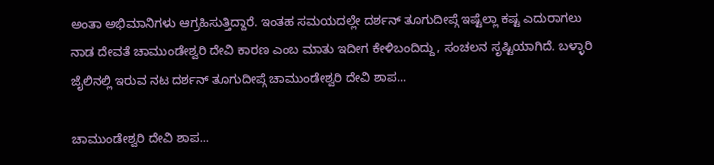ಅಂತಾ ಅಭಿಮಾನಿಗಳು ಆಗ್ರಹಿಸುತ್ತಿದ್ದಾರೆ. ಇಂತಹ ಸಮಯದಲ್ಲೇ ದರ್ಶನ್ ತೂಗುದೀಪ್ಗೆ ಇಷ್ಟೆಲ್ಲಾ ಕಷ್ಟ ಎದುರಾಗಲು ನಾಡ ದೇವತೆ ಚಾಮುಂಡೇಶ್ವರಿ ದೇವಿ ಕಾರಣ ಎಂಬ ಮಾತು ಇದೀಗ ಕೇಳಿಬಂದಿದ್ದು, ಸಂಚಲನ ಸೃಷ್ಟಿಯಾಗಿದೆ. ಬಳ್ಳಾರಿ ಜೈಲಿನಲ್ಲಿ ಇರುವ ನಟ ದರ್ಶನ್ ತೂಗುದೀಪ್ಗೆ ಚಾಮುಂಡೇಶ್ವರಿ ದೇವಿ ಶಾಪ...

ಚಾಮುಂಡೇಶ್ವರಿ ದೇವಿ ಶಾಪ...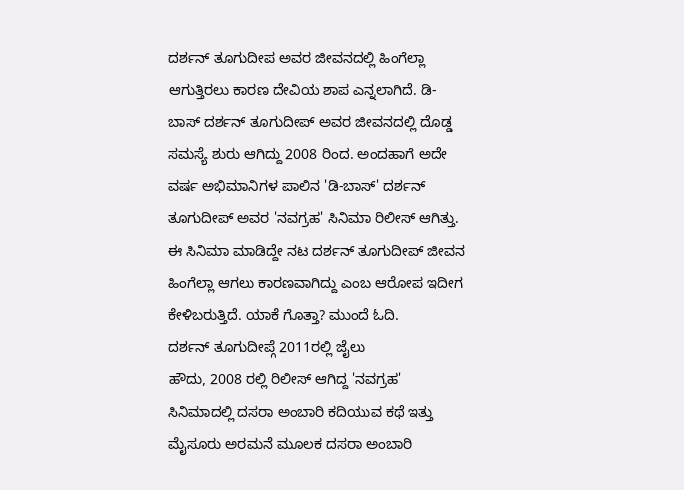ದರ್ಶನ್ ತೂಗುದೀಪ ಅವರ ಜೀವನದಲ್ಲಿ ಹಿಂಗೆಲ್ಲಾ ಆಗುತ್ತಿರಲು ಕಾರಣ ದೇವಿಯ ಶಾಪ ಎನ್ನಲಾಗಿದೆ. ಡಿ-ಬಾಸ್ ದರ್ಶನ್ ತೂಗುದೀಪ್ ಅವರ ಜೀವನದಲ್ಲಿ ದೊಡ್ಡ ಸಮಸ್ಯೆ ಶುರು ಆಗಿದ್ದು 2008 ರಿಂದ. ಅಂದಹಾಗೆ ಅದೇ ವರ್ಷ ಅಭಿಮಾನಿಗಳ ಪಾಲಿನ 'ಡಿ-ಬಾಸ್' ದರ್ಶನ್ ತೂಗುದೀಪ್ ಅವರ 'ನವಗ್ರಹ' ಸಿನಿಮಾ ರಿಲೀಸ್ ಆಗಿತ್ತು. ಈ ಸಿನಿಮಾ ಮಾಡಿದ್ದೇ ನಟ ದರ್ಶನ್ ತೂಗುದೀಪ್ ಜೀವನ ಹಿಂಗೆಲ್ಲಾ ಆಗಲು ಕಾರಣವಾಗಿದ್ದು ಎಂಬ ಆರೋಪ ಇದೀಗ ಕೇಳಿಬರುತ್ತಿದೆ. ಯಾಕೆ ಗೊತ್ತಾ? ಮುಂದೆ ಓದಿ.
ದರ್ಶನ್ ತೂಗುದೀಪ್ಗೆ 2011ರಲ್ಲಿ ಜೈಲು
ಹೌದು, 2008 ರಲ್ಲಿ ರಿಲೀಸ್ ಆಗಿದ್ದ 'ನವಗ್ರಹ' ಸಿನಿಮಾದಲ್ಲಿ ದಸರಾ ಅಂಬಾರಿ ಕದಿಯುವ ಕಥೆ ಇತ್ತು ಮೈಸೂರು ಅರಮನೆ ಮೂಲಕ ದಸರಾ ಅಂಬಾರಿ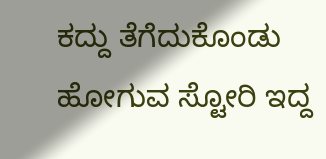ಕದ್ದು ತೆಗೆದುಕೊಂಡು ಹೋಗುವ ಸ್ಟೋರಿ ಇದ್ದ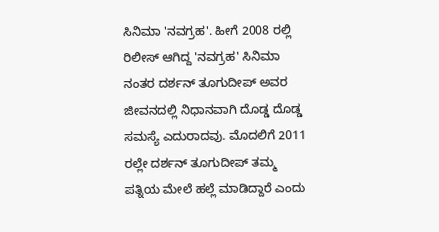ಸಿನಿಮಾ 'ನವಗ್ರಹ'. ಹೀಗೆ 2008 ರಲ್ಲಿ ರಿಲೀಸ್ ಆಗಿದ್ದ 'ನವಗ್ರಹ' ಸಿನಿಮಾ ನಂತರ ದರ್ಶನ್ ತೂಗುದೀಪ್ ಅವರ ಜೀವನದಲ್ಲಿ ನಿಧಾನವಾಗಿ ದೊಡ್ಡ ದೊಡ್ಡ ಸಮಸ್ಯೆ ಎದುರಾದವು. ಮೊದಲಿಗೆ 2011 ರಲ್ಲೇ ದರ್ಶನ್ ತೂಗುದೀಪ್ ತಮ್ಮ ಪತ್ನಿಯ ಮೇಲೆ ಹಲ್ಲೆ ಮಾಡಿದ್ದಾರೆ ಎಂದು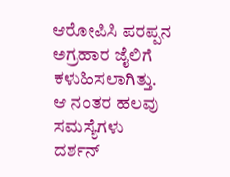ಆರೋಪಿಸಿ ಪರಪ್ಪನ ಅಗ್ರಹಾರ ಜೈಲಿಗೆ ಕಳುಹಿಸಲಾಗಿತ್ತು. ಆ ನಂತರ ಹಲವು ಸಮಸ್ಯೆಗಳು ದರ್ಶನ್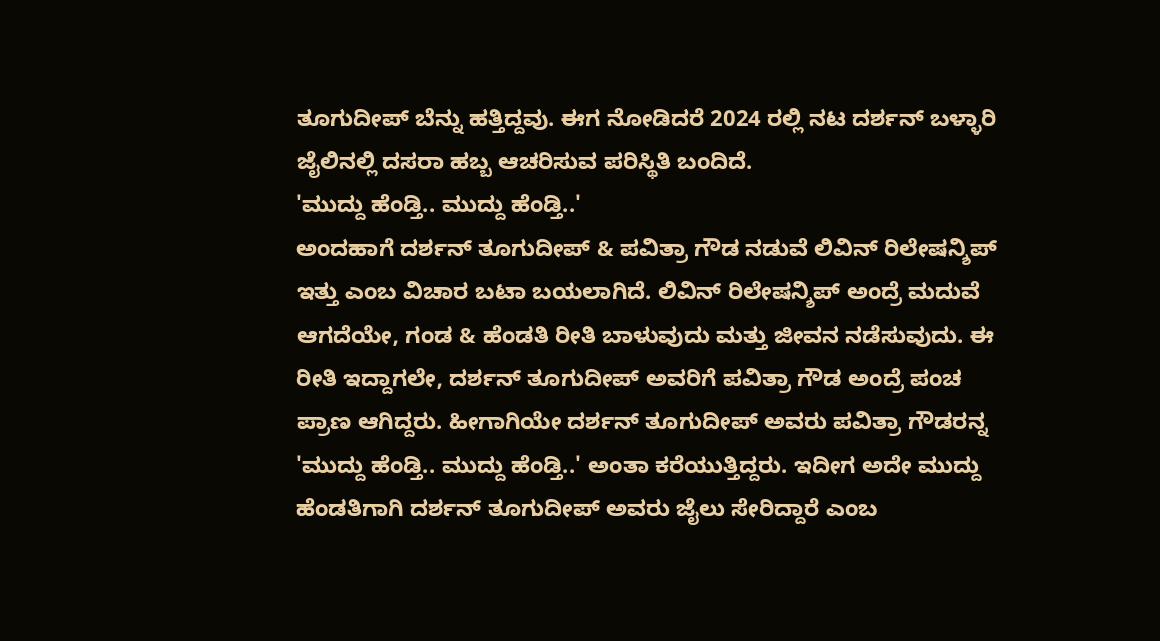ತೂಗುದೀಪ್ ಬೆನ್ನು ಹತ್ತಿದ್ದವು. ಈಗ ನೋಡಿದರೆ 2024 ರಲ್ಲಿ ನಟ ದರ್ಶನ್ ಬಳ್ಳಾರಿ ಜೈಲಿನಲ್ಲಿ ದಸರಾ ಹಬ್ಬ ಆಚರಿಸುವ ಪರಿಸ್ಥಿತಿ ಬಂದಿದೆ.
'ಮುದ್ದು ಹೆಂಡ್ತಿ.. ಮುದ್ದು ಹೆಂಡ್ತಿ..'
ಅಂದಹಾಗೆ ದರ್ಶನ್ ತೂಗುದೀಪ್ & ಪವಿತ್ರಾ ಗೌಡ ನಡುವೆ ಲಿವಿನ್ ರಿಲೇಷನ್ಶಿಪ್ ಇತ್ತು ಎಂಬ ವಿಚಾರ ಬಟಾ ಬಯಲಾಗಿದೆ. ಲಿವಿನ್ ರಿಲೇಷನ್ಶಿಪ್ ಅಂದ್ರೆ ಮದುವೆ ಆಗದೆಯೇ, ಗಂಡ & ಹೆಂಡತಿ ರೀತಿ ಬಾಳುವುದು ಮತ್ತು ಜೀವನ ನಡೆಸುವುದು. ಈ ರೀತಿ ಇದ್ದಾಗಲೇ, ದರ್ಶನ್ ತೂಗುದೀಪ್ ಅವರಿಗೆ ಪವಿತ್ರಾ ಗೌಡ ಅಂದ್ರೆ ಪಂಚ ಪ್ರಾಣ ಆಗಿದ್ದರು. ಹೀಗಾಗಿಯೇ ದರ್ಶನ್ ತೂಗುದೀಪ್ ಅವರು ಪವಿತ್ರಾ ಗೌಡರನ್ನ 'ಮುದ್ದು ಹೆಂಡ್ತಿ.. ಮುದ್ದು ಹೆಂಡ್ತಿ..' ಅಂತಾ ಕರೆಯುತ್ತಿದ್ದರು. ಇದೀಗ ಅದೇ ಮುದ್ದು ಹೆಂಡತಿಗಾಗಿ ದರ್ಶನ್ ತೂಗುದೀಪ್ ಅವರು ಜೈಲು ಸೇರಿದ್ದಾರೆ ಎಂಬ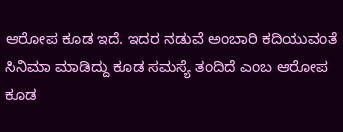ಆರೋಪ ಕೂಡ ಇದೆ. ಇದರ ನಡುವೆ ಅಂಬಾರಿ ಕದಿಯುವಂತೆ ಸಿನಿಮಾ ಮಾಡಿದ್ದು ಕೂಡ ಸಮಸ್ಯೆ ತಂದಿದೆ ಎಂಬ ಆರೋಪ ಕೂಡ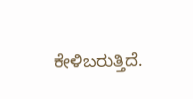ಕೇಳಿಬರುತ್ತಿದೆ.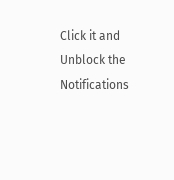Click it and Unblock the Notifications